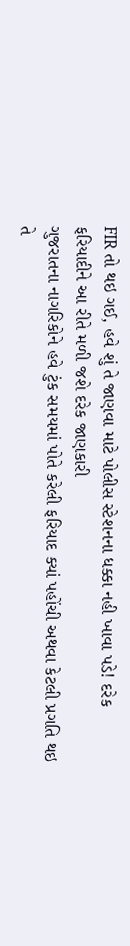FIR તો થઇ ગઈ, હવે શું તે જાણવા માટે પોલીસ સ્ટેશનના ધક્કા નહી ખાવા પડે! દરેક ફરિયાદીને આ રીતે મળી જશે દરેક જાણકારી
ગુજરાતના નાગરિકોને હવે ટુંક સમયમાં પોતે કરેલી ફરિયાદ ક્યાં પહોંચી અથવા કેટલી પ્રગતિ થઇ તે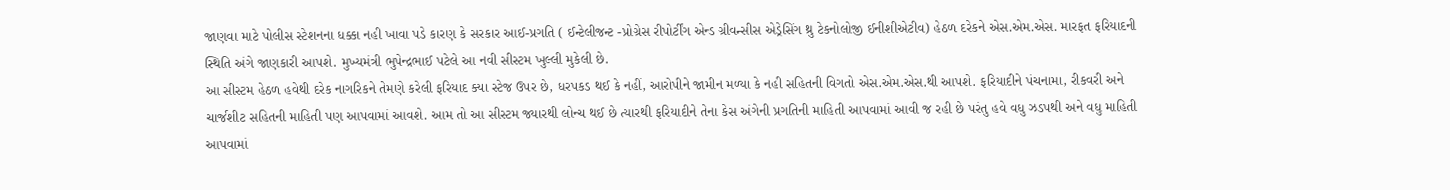જાણવા માટે પોલીસ સ્ટેશનના ધક્કા નહી ખાવા પડે કારણ કે સરકાર આઈ-પ્રગતિ ( ઈન્ટેલીજન્ટ -પ્રોગ્રેસ રીપોર્ટીંગ એન્ડ ગ્રીવન્સીસ એડ્રેસિંગ થ્રુ ટેકનોલોજી ઈનીશીએટીવ) હેઠળ દરેકને એસ.એમ.એસ. મારફત ફરિયાદની સ્થિતિ અંગે જાણકારી આપશે. મુખ્યમંત્રી ભુપેન્દ્રભાઈ પટેલે આ નવી સીસ્ટમ ખુલ્લી મુકેલી છે.
આ સીસ્ટમ હેઠળ હવેથી દરેક નાગરિકને તેમણે કરેલી ફરિયાદ ક્યા સ્ટેજ ઉપર છે, ધરપકડ થઈ કે નહીં, આરોપીને જામીન મળ્યા કે નહી સહિતની વિગતો એસ.એમ.એસ.થી આપશે. ફરિયાદીને પંચનામા, રીકવરી અને ચાર્જશીટ સહિતની માહિતી પણ આપવામાં આવશે. આમ તો આ સીસ્ટમ જ્યારથી લોન્ચ થઈ છે ત્યારથી ફરિયાદીને તેના કેસ અંગેની પ્રગતિની માહિતી આપવામાં આવી જ રહી છે પરંતુ હવે વધુ ઝડપથી અને વધુ માહિતી આપવામાં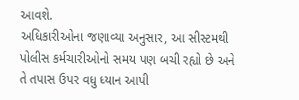આવશે.
અધિકારીઓના જણાવ્યા અનુસાર, આ સીસ્ટમથી પોલીસ કર્મચારીઓનો સમય પણ બચી રહ્યો છે અને તે તપાસ ઉપર વધુ ધ્યાન આપી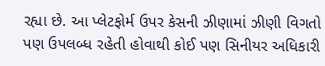રહ્યા છે. આ પ્લેટફોર્મ ઉપર કેસની ઝીણામાં ઝીણી વિગતો પણ ઉપલબ્ધ રહેતી હોવાથી કોઈ પણ સિનીયર અધિકારી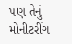પણ તેનું મોનીટરીંગ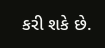કરી શકે છે.